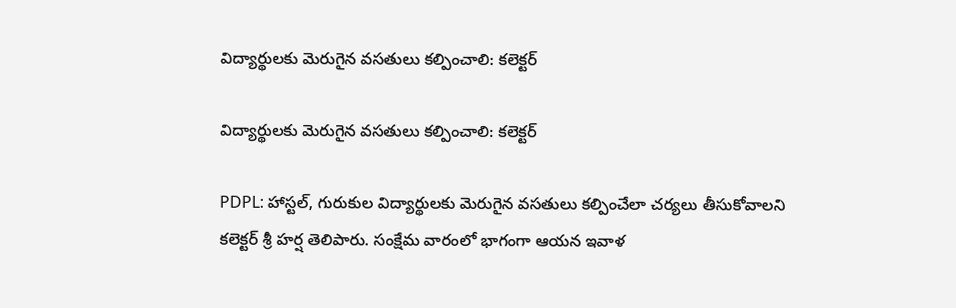విద్యార్థులకు మెరుగైన వసతులు కల్పించాలి: కలెక్టర్

విద్యార్థులకు మెరుగైన వసతులు కల్పించాలి: కలెక్టర్

PDPL: హాస్టల్, గురుకుల విద్యార్థులకు మెరుగైన వసతులు కల్పించేలా చర్యలు తీసుకోవాలని కలెక్టర్ శ్రీ హర్ష తెలిపారు. సంక్షేమ వారంలో భాగంగా ఆయన ఇవాళ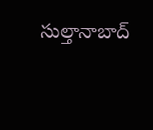సుల్తానాబాద్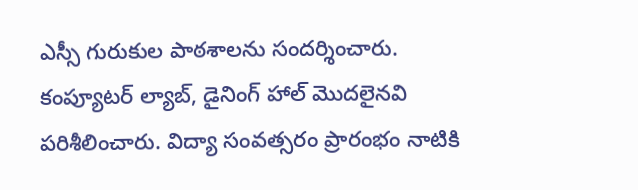ఎస్సీ గురుకుల పాఠశాలను సందర్శించారు. కంప్యూటర్ ల్యాబ్, డైనింగ్ హాల్ మొదలైనవి పరిశీలించారు. విద్యా సంవత్సరం ప్రారంభం నాటికి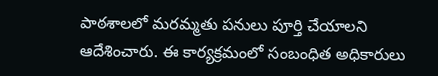పాఠశాలలో మరమ్మతు పనులు పూర్తి చేయాలని ఆదేశించారు. ఈ కార్యక్రమంలో సంబంధిత అధికారులు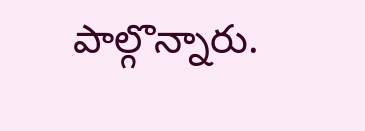పాల్గొన్నారు.